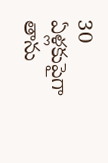30 ఏళ్లకుపైగా తాను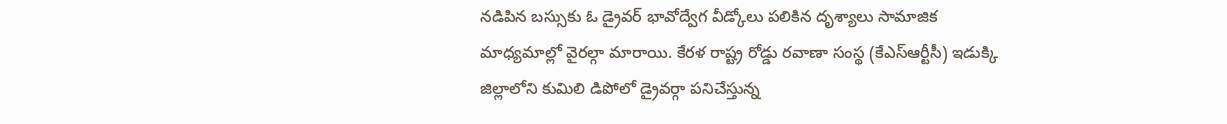నడిపిన బస్సుకు ఓ డ్రైవర్ భావోద్వేగ వీడ్కోలు పలికిన దృశ్యాలు సామాజిక మాధ్యమాల్లో వైరల్గా మారాయి. కేరళ రాష్ట్ర రోడ్డు రవాణా సంస్థ (కేఎస్ఆర్టీసీ) ఇడుక్కి జిల్లాలోని కుమిలి డిపోలో డ్రైవర్గా పనిచేస్తున్న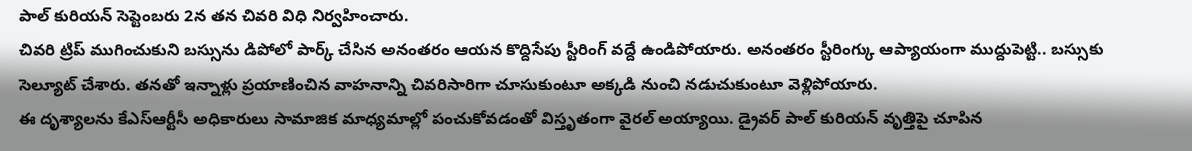పాల్ కురియన్ సెప్టెంబరు 2న తన చివరి విధి నిర్వహించారు.
చివరి ట్రిప్ ముగించుకుని బస్సును డిపోలో పార్క్ చేసిన అనంతరం ఆయన కొద్దిసేపు స్టీరింగ్ వద్దే ఉండిపోయారు. అనంతరం స్టీరింగ్కు ఆప్యాయంగా ముద్దుపెట్టి.. బస్సుకు సెల్యూట్ చేశారు. తనతో ఇన్నాళ్లు ప్రయాణించిన వాహనాన్ని చివరిసారిగా చూసుకుంటూ అక్కడి నుంచి నడుచుకుంటూ వెళ్లిపోయారు.
ఈ దృశ్యాలను కేఎస్ఆర్టీసీ అధికారులు సామాజిక మాధ్యమాల్లో పంచుకోవడంతో విస్తృతంగా వైరల్ అయ్యాయి. డ్రైవర్ పాల్ కురియన్ వృత్తిపై చూపిన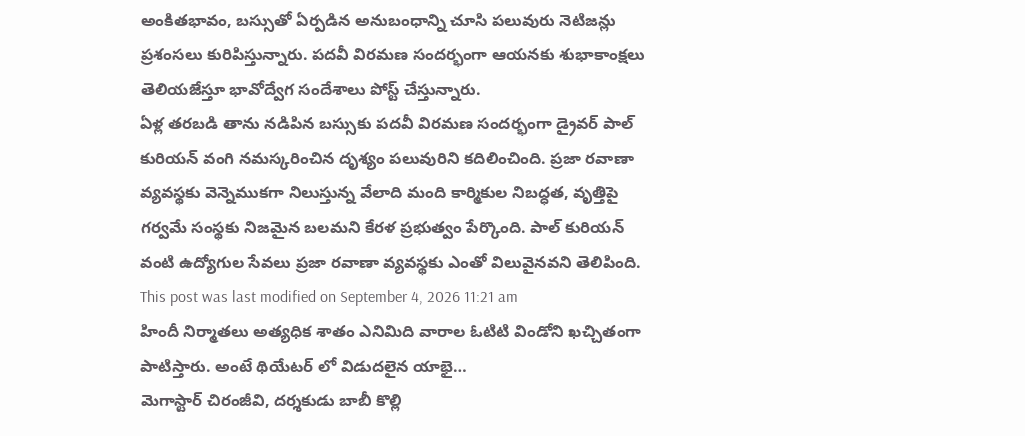అంకితభావం, బస్సుతో ఏర్పడిన అనుబంధాన్ని చూసి పలువురు నెటిజన్లు ప్రశంసలు కురిపిస్తున్నారు. పదవీ విరమణ సందర్భంగా ఆయనకు శుభాకాంక్షలు తెలియజేస్తూ భావోద్వేగ సందేశాలు పోస్ట్ చేస్తున్నారు.
ఏళ్ల తరబడి తాను నడిపిన బస్సుకు పదవీ విరమణ సందర్భంగా డ్రైవర్ పాల్ కురియన్ వంగి నమస్కరించిన దృశ్యం పలువురిని కదిలించింది. ప్రజా రవాణా వ్యవస్థకు వెన్నెముకగా నిలుస్తున్న వేలాది మంది కార్మికుల నిబద్ధత, వృత్తిపై గర్వమే సంస్థకు నిజమైన బలమని కేరళ ప్రభుత్వం పేర్కొంది. పాల్ కురియన్ వంటి ఉద్యోగుల సేవలు ప్రజా రవాణా వ్యవస్థకు ఎంతో విలువైనవని తెలిపింది.
This post was last modified on September 4, 2026 11:21 am
హిందీ నిర్మాతలు అత్యధిక శాతం ఎనిమిది వారాల ఓటిటి విండోని ఖచ్చితంగా పాటిస్తారు. అంటే థియేటర్ లో విడుదలైన యాభై…
మెగాస్టార్ చిరంజీవి, దర్శకుడు బాబీ కొల్లి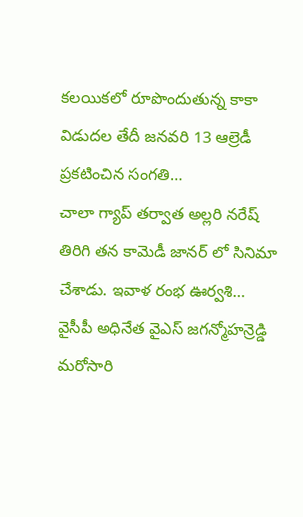కలయికలో రూపొందుతున్న కాకా విడుదల తేదీ జనవరి 13 ఆల్రెడీ ప్రకటించిన సంగతి…
చాలా గ్యాప్ తర్వాత అల్లరి నరేష్ తిరిగి తన కామెడీ జానర్ లో సినిమా చేశాడు. ఇవాళ రంభ ఊర్వశి…
వైసీపీ అధినేత వైఎస్ జగన్మోహన్రెడ్డి మరోసారి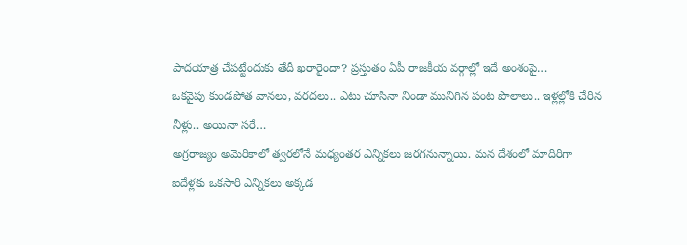పాదయాత్ర చేపట్టేందుకు తేదీ ఖరారైందా? ప్రస్తుతం ఏపీ రాజకీయ వర్గాల్లో ఇదే అంశంపై…
ఒకవైపు కుండపోత వానలు, వరదలు.. ఎటు చూసినా నిండా మునిగిన పంట పొలాలు.. ఇళ్లల్లోకి చేరిన నీళ్లు.. అయినా సరే…
అగ్రరాజ్యం అమెరికాలో త్వరలోనే మధ్యంతర ఎన్నికలు జరగనున్నాయి. మన దేశంలో మాదిరిగా ఐదేళ్లకు ఒకసారి ఎన్నికలు అక్కడ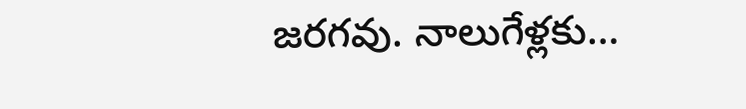జరగవు. నాలుగేళ్లకు…